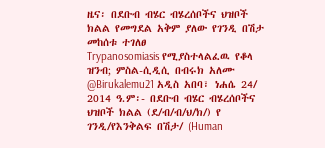ዜና፡ በደቡብ ብሄር ብሄረሰቦችና ህዝቦች ክልል የመግደል አቅም ያለው የገንዲ በሽታ መከሰቱ ተገለፀ
Trypanosomiasis የሚያስተላልፈዉ የቆላ ዝንብ; ምስል-ሲዲሲ በብሩክ አለሙ @Birukalemu21 አዲስ አበባ፣ ነሐሴ 24/ 2014 ዓ.ም፡- በደቡብ ብሄር ብሄረሰቦችና ህዝቦች ክልል (ደ/ብ/ብ/ህ/ክ/) የ ገንዲ/የእንቅልፍ በሽታ/ (Human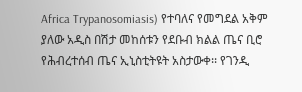Africa Trypanosomiasis) የተባለና የመግደል አቅም ያለው አዲስ በሽታ መከሰቱን የደቡብ ክልል ጤና ቢሮ የሕብረተሰብ ጤና ኢኒስቲትዩት አስታውቀ፡፡ የገንዲ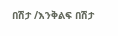በሽታ /እንቅልፍ በሽታ